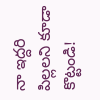నా ఇద్దరి పిల్లలని కూడా కొట్టండి!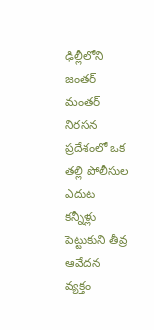ఢిల్లీలోని జంతర్ మంతర్ నిరసన ప్రదేశంలో ఒక తల్లి పోలీసుల ఎదుట కన్నీళ్లు పెట్టుకుని తీవ్ర ఆవేదన వ్యక్తం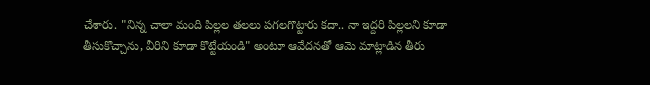చేశారు. "నిన్న చాలా మంది పిల్లల తలలు పగలగొట్టారు కదా.. నా ఇద్దరి పిల్లలని కూడా తీసుకొచ్చాను, వీరిని కూడా కొట్టేయండి" అంటూ ఆవేదనతో ఆమె మాట్లాడిన తీరు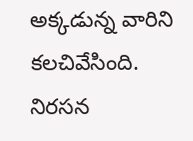అక్కడున్న వారిని కలచివేసింది. నిరసన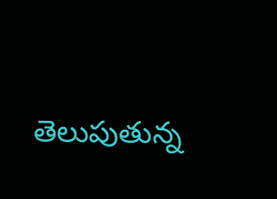తెలుపుతున్న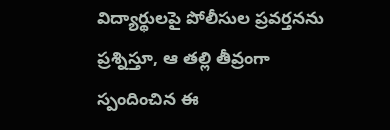విద్యార్థులపై పోలీసుల ప్రవర్తనను ప్రశ్నిస్తూ, ఆ తల్లి తీవ్రంగా స్పందించిన ఈ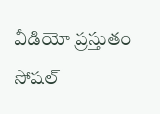వీడియో ప్రస్తుతం సోషల్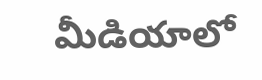మీడియాలో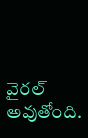వైరల్ అవుతోంది.